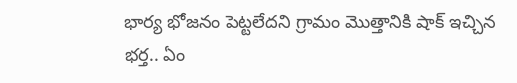భార్య భోజనం పెట్టలేదని గ్రామం మొత్తానికి షాక్ ఇచ్చిన భర్త.. ఏం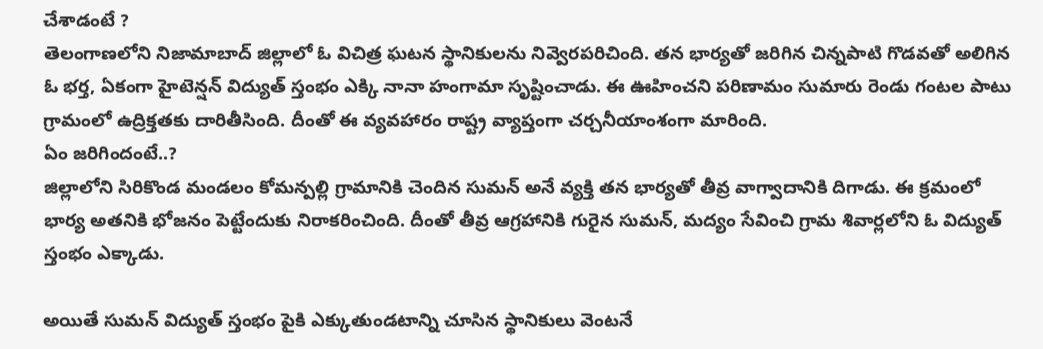చేశాడంటే ?
తెలంగాణలోని నిజామాబాద్ జిల్లాలో ఓ విచిత్ర ఘటన స్థానికులను నివ్వెరపరిచింది. తన భార్యతో జరిగిన చిన్నపాటి గొడవతో అలిగిన ఓ భర్త, ఏకంగా హైటెన్షన్ విద్యుత్ స్తంభం ఎక్కి నానా హంగామా సృష్టించాడు. ఈ ఊహించని పరిణామం సుమారు రెండు గంటల పాటు గ్రామంలో ఉద్రిక్తతకు దారితీసింది. దీంతో ఈ వ్యవహారం రాష్ట్ర వ్యాప్తంగా చర్చనీయాంశంగా మారింది.
ఏం జరిగిందంటే..?
జిల్లాలోని సిరికొండ మండలం కోమన్పల్లి గ్రామానికి చెందిన సుమన్ అనే వ్యక్తి తన భార్యతో తీవ్ర వాగ్వాదానికి దిగాడు. ఈ క్రమంలో భార్య అతనికి భోజనం పెట్టేందుకు నిరాకరించింది. దీంతో తీవ్ర ఆగ్రహానికి గురైన సుమన్, మద్యం సేవించి గ్రామ శివార్లలోని ఓ విద్యుత్ స్తంభం ఎక్కాడు.

అయితే సుమన్ విద్యుత్ స్తంభం పైకి ఎక్కుతుండటాన్ని చూసిన స్థానికులు వెంటనే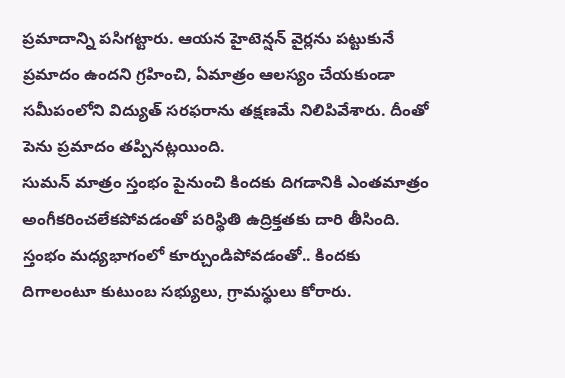ప్రమాదాన్ని పసిగట్టారు. ఆయన హైటెన్షన్ వైర్లను పట్టుకునే ప్రమాదం ఉందని గ్రహించి, ఏమాత్రం ఆలస్యం చేయకుండా సమీపంలోని విద్యుత్ సరఫరాను తక్షణమే నిలిపివేశారు. దీంతో పెను ప్రమాదం తప్పినట్లయింది.
సుమన్ మాత్రం స్తంభం పైనుంచి కిందకు దిగడానికి ఎంతమాత్రం అంగీకరించలేకపోవడంతో పరిస్థితి ఉద్రిక్తతకు దారి తీసింది. స్తంభం మధ్యభాగంలో కూర్చుండిపోవడంతో.. కిందకు దిగాలంటూ కుటుంబ సభ్యులు, గ్రామస్థులు కోరారు.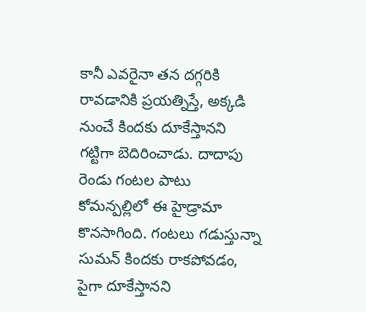కానీ ఎవరైనా తన దగ్గరికి రావడానికి ప్రయత్నిస్తే, అక్కడి నుంచే కిందకు దూకేస్తానని గట్టిగా బెదిరించాడు. దాదాపు రెండు గంటల పాటు కోమన్పల్లిలో ఈ హైడ్రామా కొనసాగింది. గంటలు గడుస్తున్నా సుమన్ కిందకు రాకపోవడం, పైగా దూకేస్తానని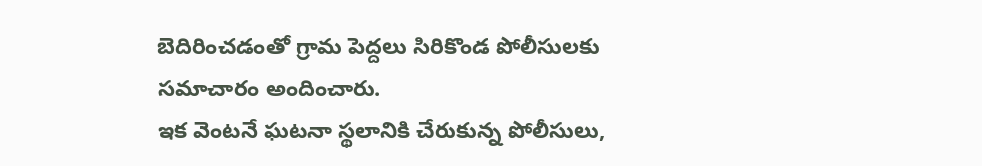బెదిరించడంతో గ్రామ పెద్దలు సిరికొండ పోలీసులకు సమాచారం అందించారు.
ఇక వెంటనే ఘటనా స్థలానికి చేరుకున్న పోలీసులు,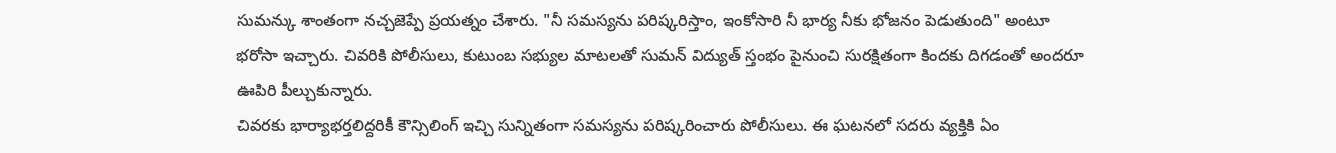సుమన్కు శాంతంగా నచ్చజెప్పే ప్రయత్నం చేశారు. "నీ సమస్యను పరిష్కరిస్తాం, ఇంకోసారి నీ భార్య నీకు భోజనం పెడుతుంది" అంటూ భరోసా ఇచ్చారు. చివరికి పోలీసులు, కుటుంబ సభ్యుల మాటలతో సుమన్ విద్యుత్ స్తంభం పైనుంచి సురక్షితంగా కిందకు దిగడంతో అందరూ ఊపిరి పీల్చుకున్నారు.
చివరకు భార్యాభర్తలిద్దరికీ కౌన్సిలింగ్ ఇచ్చి సున్నితంగా సమస్యను పరిష్కరించారు పోలీసులు. ఈ ఘటనలో సదరు వ్యక్తికి ఏం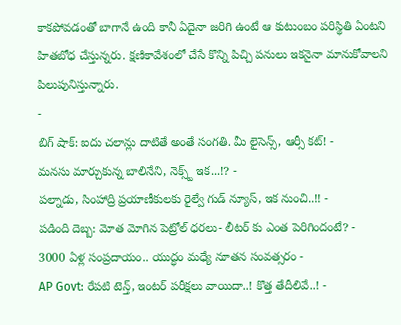కాకపోవడంతో బాగానే ఉంది కానీ ఏదైనా జరిగి ఉంటే ఆ కుటుంబం పరిస్థితి ఏంటని హితబోధ చేస్తున్నరు. క్షణికావేశంలో చేసే కొన్ని పిచ్చి పనులు ఇకనైనా మానుకోవాలని పిలుపునిస్తున్నారు.
-
బిగ్ షాక్: ఐదు చలాన్లు దాటితే అంతే సంగతి. మీ లైసెన్స్, ఆర్సీ కట్! -
మనసు మార్చుకున్న బాలినేని, నెక్స్ట్ ఇక...!? -
పల్నాడు, సింహాద్రి ప్రయాణీకులకు రైల్వే గుడ్ న్యూస్, ఇక నుంచి..!! -
పడింది దెబ్బ: మోత మోగిన పెట్రోల్ ధరలు- లీటర్ కు ఎంత పెరిగిందంటే? -
3000 ఏళ్ల సంప్రదాయం.. యుద్ధం మధ్యే నూతన సంవత్సరం -
AP Govt: రేపటి టెన్త్, ఇంటర్ పరీక్షలు వాయిదా..! కొత్త తేదీలివే..! -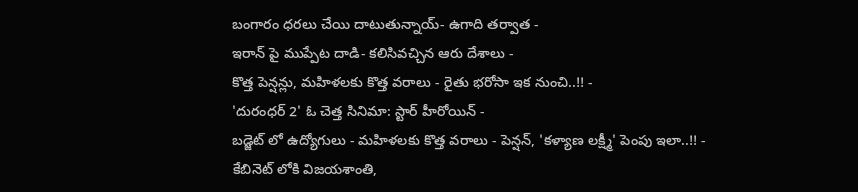బంగారం ధరలు చేయి దాటుతున్నాయ్- ఉగాది తర్వాత -
ఇరాన్ పై ముప్పేట దాడి- కలిసివచ్చిన ఆరు దేశాలు -
కొత్త పెన్షన్లు, మహిళలకు కొత్త వరాలు - రైతు భరోసా ఇక నుంచి..!! -
'దురంధర్ 2' ఓ చెత్త సినిమా: స్టార్ హీరోయిన్ -
బడ్జెట్ లో ఉద్యోగులు - మహిళలకు కొత్త వరాలు - పెన్షన్, 'కళ్యాణ లక్ష్మీ' పెంపు ఇలా..!! -
కేబినెట్ లోకి విజయశాంతి,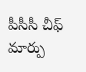పీసీసీ చీఫ్ మార్పు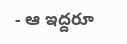- ఆ ఇద్దరూ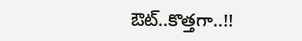ఔట్..కొత్తగా..!!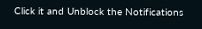Click it and Unblock the Notifications